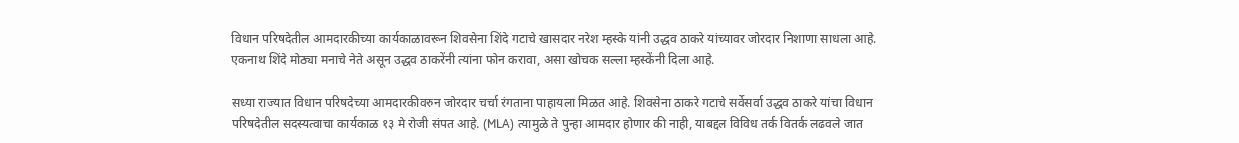विधान परिषदेतील आमदारकीच्या कार्यकाळावरून शिवसेना शिंदे गटाचे खासदार नरेश म्हस्के यांनी उद्धव ठाकरे यांच्यावर जोरदार निशाणा साधला आहे. एकनाथ शिंदे मोठ्या मनाचे नेते असून उद्धव ठाकरेंनी त्यांना फोन करावा, असा खोचक सल्ला म्हस्केंनी दिला आहे.

सध्या राज्यात विधान परिषदेच्या आमदारकीवरुन जोरदार चर्चा रंगताना पाहायला मिळत आहे. शिवसेना ठाकरे गटाचे सर्वेसर्वा उद्धव ठाकरे यांचा विधान परिषदेतील सदस्यत्वाचा कार्यकाळ १३ मे रोजी संपत आहे. (MLA) त्यामुळे ते पुन्हा आमदार होणार की नाही, याबद्दल विविध तर्क वितर्क लढवले जात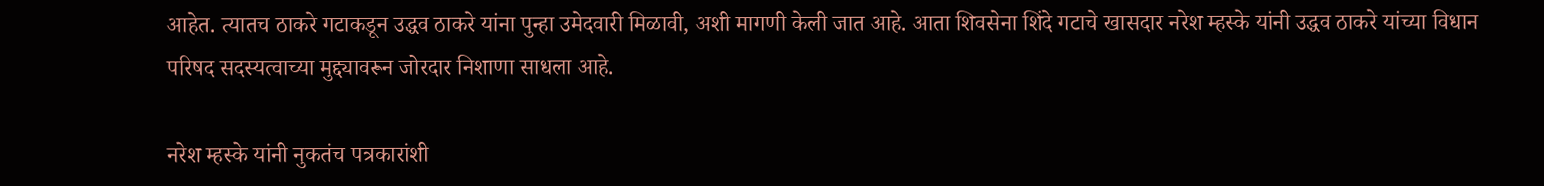आहेत. त्यातच ठाकरे गटाकडून उद्धव ठाकरे यांना पुन्हा उमेदवारी मिळावी, अशी मागणी केली जात आहे. आता शिवसेना शिंदे गटाचे खासदार नरेश म्हस्के यांनी उद्धव ठाकरे यांच्या विधान परिषद सदस्यत्वाच्या मुद्द्यावरून जोरदार निशाणा साधला आहे.

नरेश म्हस्के यांनी नुकतंच पत्रकारांशी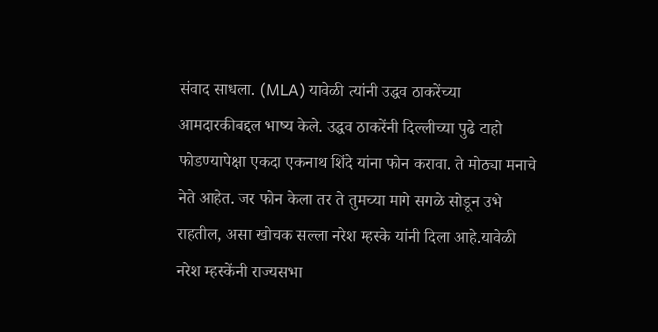संवाद साधला. (MLA) यावेळी त्यांनी उद्धव ठाकरेंच्या आमदारकीबद्दल भाष्य केले. उद्धव ठाकरेंनी दिल्लीच्या पुढे टाहो फोडण्यापेक्षा एकदा एकनाथ शिंदे यांना फोन करावा. ते मोठ्या मनाचे नेते आहेत. जर फोन केला तर ते तुमच्या मागे सगळे सोडून उभे राहतील, असा खोचक सल्ला नरेश म्हस्के यांनी दिला आहे.यावेळी नरेश म्हस्केंनी राज्यसभा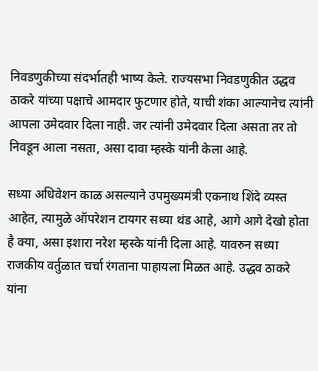निवडणुकीच्या संदर्भातही भाष्य केले. राज्यसभा निवडणुकीत उद्धव ठाकरे यांच्या पक्षाचे आमदार फुटणार होते, याची शंका आल्यानेच त्यांनी आपला उमेदवार दिला नाही. जर त्यांनी उमेदवार दिला असता तर तो निवडून आला नसता, असा दावा म्हस्के यांनी केला आहे.

सध्या अधिवेशन काळ असल्याने उपमुख्यमंत्री एकनाथ शिंदे व्यस्त आहेत, त्यामुळे ऑपरेशन टायगर सध्या थंड आहे, आगे आगे देखो होता है क्या, असा इशारा नरेश म्हस्के यांनी दिला आहे. यावरुन सध्या राजकीय वर्तुळात चर्चा रंगताना पाहायला मिळत आहे. उद्धव ठाकरे यांना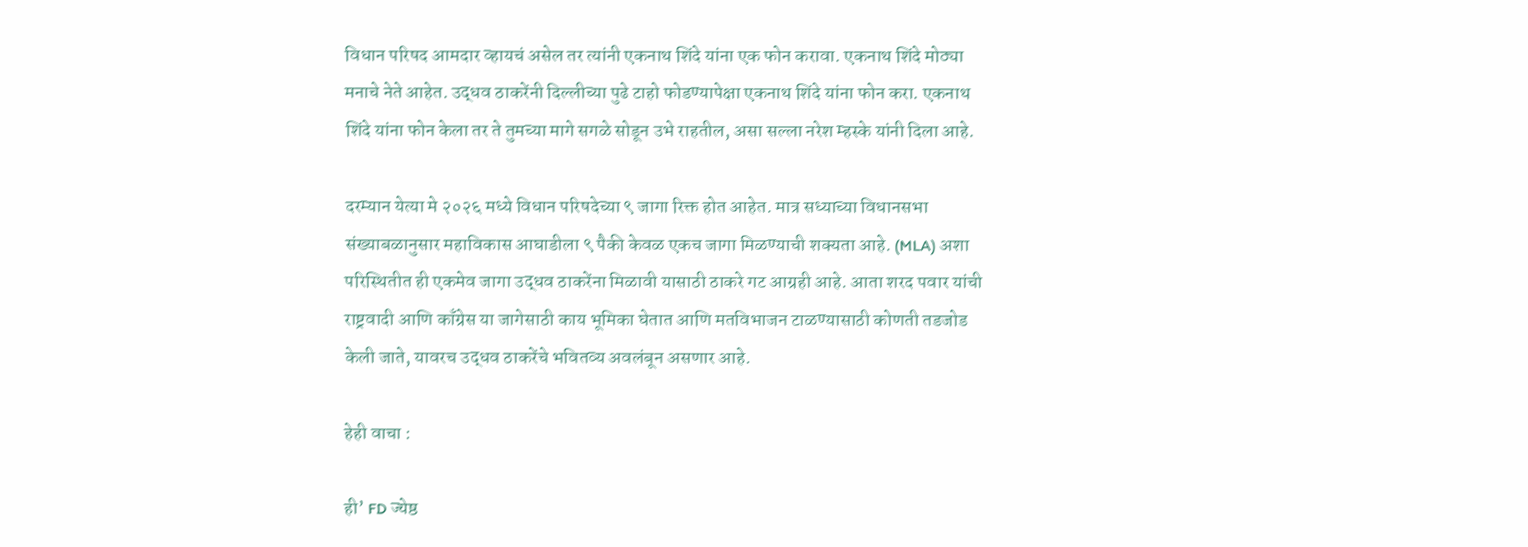विधान परिषद आमदार व्हायचं असेल तर त्यांनी एकनाथ शिंदे यांना एक फोन करावा. एकनाथ शिंदे मोठ्या मनाचे नेते आहेत. उद्धव ठाकरेंनी दिल्लीच्या पुढे टाहो फोडण्यापेक्षा एकनाथ शिंदे यांना फोन करा. एकनाथ शिंदे यांना फोन केला तर ते तुमच्या मागे सगळे सोडून उभे राहतील, असा सल्ला नरेश म्हस्के यांनी दिला आहे.

दरम्यान येत्या मे २०२६ मध्ये विधान परिषदेच्या ९ जागा रिक्त होत आहेत. मात्र सध्याच्या विधानसभा संख्याबळानुसार महाविकास आघाडीला ९ पैकी केवळ एकच जागा मिळण्याची शक्यता आहे. (MLA) अशा परिस्थितीत ही एकमेव जागा उद्धव ठाकरेंना मिळावी यासाठी ठाकरे गट आग्रही आहे. आता शरद पवार यांची राष्ट्रवादी आणि काँग्रेस या जागेसाठी काय भूमिका घेतात आणि मतविभाजन टाळण्यासाठी कोणती तडजोड केली जाते, यावरच उद्धव ठाकरेंचे भवितव्य अवलंबून असणार आहे.

हेही वाचा :

ही’ FD ज्येष्ठ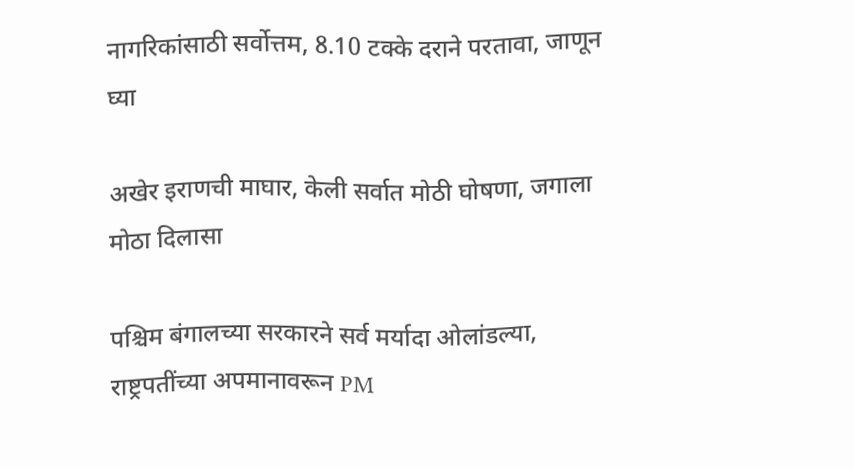नागरिकांसाठी सर्वोत्तम, 8.10 टक्के दराने परतावा, जाणून घ्या

अखेर इराणची माघार, केली सर्वात मोठी घोषणा, जगाला मोठा दिलासा

पश्चिम बंगालच्या सरकारने सर्व मर्यादा ओलांडल्या, राष्ट्रपतींच्या अपमानावरून PM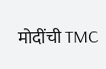मोदींची TMC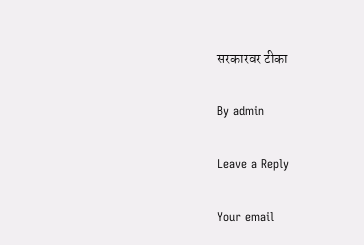सरकारवर टीका

By admin

Leave a Reply

Your email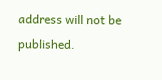address will not be published.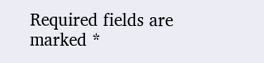Required fields are marked *